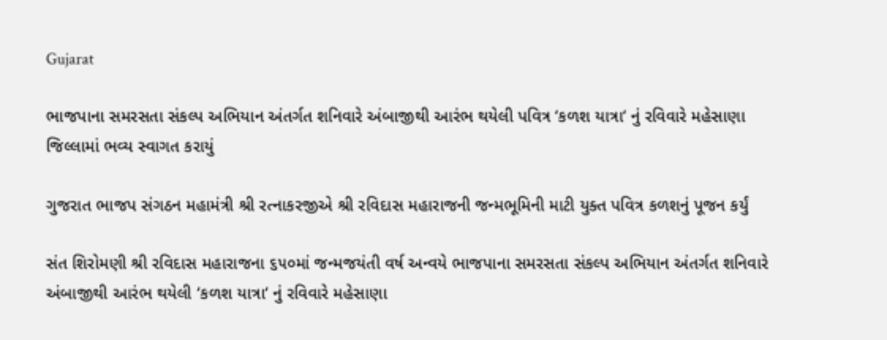Gujarat

ભાજપાના સમરસતા સંકલ્પ અભિયાન અંતર્ગત શનિવારે અંબાજીથી આરંભ થયેલી પવિત્ર ‘કળશ યાત્રા‘ નું રવિવારે મહેસાણા જિલ્લામાં ભવ્ય સ્વાગત કરાયું

ગુજરાત ભાજપ સંગઠન મહામંત્રી શ્રી રત્નાકરજીએ શ્રી રવિદાસ મહારાજની જન્મભૂમિની માટી યુક્ત પવિત્ર કળશનું પૂજન કર્યું

સંત શિરોમણી શ્રી રવિદાસ મહારાજના ૬૫૦માં જન્મજયંતી વર્ષ અન્વયે ભાજપાના સમરસતા સંકલ્પ અભિયાન અંતર્ગત શનિવારે અંબાજીથી આરંભ થયેલી ‘કળશ યાત્રા‘ નું રવિવારે મહેસાણા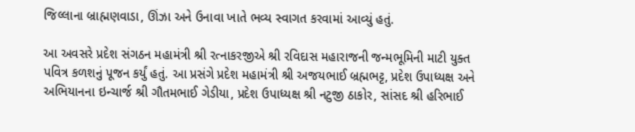જિલ્લાના બ્રાહ્મણવાડા, ઊંઝા અને ઉનાવા ખાતે ભવ્ય સ્વાગત કરવામાં આવ્યું હતું.

આ અવસરે પ્રદેશ સંગઠન મહામંત્રી શ્રી રત્નાકરજીએ શ્રી રવિદાસ મહારાજની જન્મભૂમિની માટી યુક્ત પવિત્ર કળશનું પૂજન કર્યું હતું. આ પ્રસંગે પ્રદેશ મહામંત્રી શ્રી અજયભાઈ બ્રહ્મભટ્ટ, પ્રદેશ ઉપાધ્યક્ષ અને અભિયાનના ઇન્ચાર્જ શ્રી ગૌતમભાઈ ગેડીયા, પ્રદેશ ઉપાધ્યક્ષ શ્રી નટુજી ઠાકોર, સાંસદ શ્રી હરિભાઈ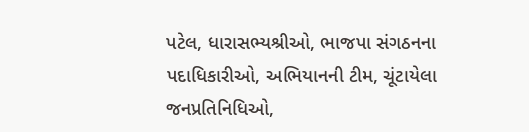પટેલ, ધારાસભ્યશ્રીઓ, ભાજપા સંગઠનના પદાધિકારીઓ, અભિયાનની ટીમ, ચૂંટાયેલા જનપ્રતિનિધિઓ,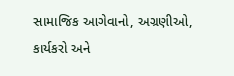સામાજિક આગેવાનો, અગ્રણીઓ, કાર્યકરો અને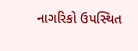નાગરિકો ઉપસ્થિત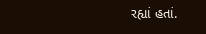રહ્યાં હતાં.